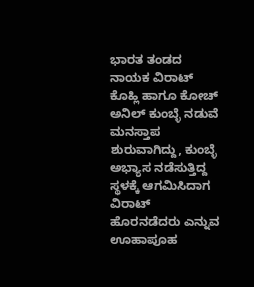ಭಾರತ ತಂಡದ ನಾಯಕ ವಿರಾಟ್‌ ಕೊಹ್ಲಿ ಹಾಗೂ ಕೋಚ್‌ ಅನಿಲ್‌ ಕುಂಬ್ಳೆ ನಡುವೆ ಮನಸ್ತಾಪ ಶುರುವಾಗಿದ್ದು, ಕುಂಬ್ಳೆ ಅಭ್ಯಾಸ ನಡೆಸುತ್ತಿದ್ದ ಸ್ಥಳಕ್ಕೆ ಆಗಮಿಸಿದಾಗ ವಿರಾಟ್‌ ಹೊರನಡೆದರು ಎನ್ನುವ ಊಹಾಪೂಹ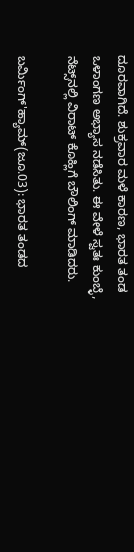ದೂರವಾಗಿದೆ. ಶುಕ್ರವಾರ ಮಳೆ ಕಾರಣ, ಭಾರತ ತಂಡ ಒಳಾಂಗಣ ಅಭ್ಯಾಸ ನಡೆಸಿತು. ಈ ವೇಳೆ ಸ್ವತಃ ಕುಂಬ್ಳೆ, ನೆಟ್ಸ್‌ನಲ್ಲಿ ವಿರಾಟ್‌ ಕೊಹ್ಲಿಗೆ ಬೌಲಿಂಗ್‌ ಮಾಡಿದರು.

ಬರ್ಮಿಂಗ್'ಹ್ಯಾಮ್(ಜೂ.03): ಭಾರತ ತಂಡದ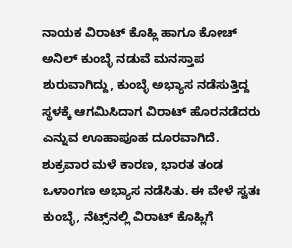ನಾಯಕ ವಿರಾಟ್‌ ಕೊಹ್ಲಿ ಹಾಗೂ ಕೋಚ್‌ ಅನಿಲ್‌ ಕುಂಬ್ಳೆ ನಡುವೆ ಮನಸ್ತಾಪ ಶುರುವಾಗಿದ್ದು, ಕುಂಬ್ಳೆ ಅಭ್ಯಾಸ ನಡೆಸುತ್ತಿದ್ದ ಸ್ಥಳಕ್ಕೆ ಆಗಮಿಸಿದಾಗ ವಿರಾಟ್‌ ಹೊರನಡೆದರು ಎನ್ನುವ ಊಹಾಪೂಹ ದೂರವಾಗಿದೆ. ಶುಕ್ರವಾರ ಮಳೆ ಕಾರಣ, ಭಾರತ ತಂಡ ಒಳಾಂಗಣ ಅಭ್ಯಾಸ ನಡೆಸಿತು. ಈ ವೇಳೆ ಸ್ವತಃ ಕುಂಬ್ಳೆ, ನೆಟ್ಸ್‌ನಲ್ಲಿ ವಿರಾಟ್‌ ಕೊಹ್ಲಿಗೆ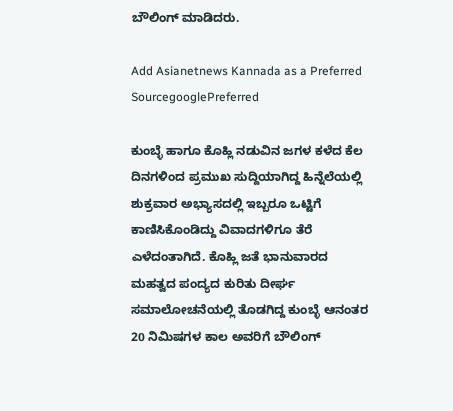ಬೌಲಿಂಗ್‌ ಮಾಡಿದರು.

Add Asianetnews Kannada as a Preferred SourcegooglePreferred

ಕುಂಬ್ಳೆ ಹಾಗೂ ಕೊಹ್ಲಿ ನಡುವಿನ ಜಗಳ ಕಳೆದ ಕೆಲ ದಿನಗಳಿಂದ ಪ್ರಮುಖ ಸುದ್ದಿಯಾಗಿದ್ದ ಹಿನ್ನೆಲೆಯಲ್ಲಿ ಶುಕ್ರವಾರ ಅಭ್ಯಾಸದಲ್ಲಿ ಇಬ್ಬರೂ ಒಟ್ಟಿಗೆ ಕಾಣಿಸಿಕೊಂಡಿದ್ದು ವಿವಾದಗಳಿಗೂ ತೆರೆ ಎಳೆದಂತಾಗಿದೆ. ಕೊಹ್ಲಿ ಜತೆ ಭಾನುವಾರದ ಮಹತ್ವದ ಪಂದ್ಯದ ಕುರಿತು ದೀರ್ಘ ಸಮಾಲೋಚನೆಯಲ್ಲಿ ತೊಡಗಿದ್ದ ಕುಂಬ್ಳೆ ಆನಂತರ 20 ನಿಮಿಷಗಳ ಕಾಲ ಅವರಿಗೆ ಬೌಲಿಂಗ್‌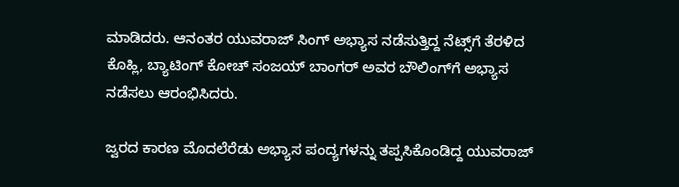ಮಾಡಿದರು. ಆನಂತರ ಯುವರಾಜ್‌ ಸಿಂಗ್‌ ಅಭ್ಯಾಸ ನಡೆಸುತ್ತಿದ್ದ ನೆಟ್ಸ್‌ಗೆ ತೆರಳಿದ ಕೊಹ್ಲಿ, ಬ್ಯಾಟಿಂಗ್‌ ಕೋಚ್‌ ಸಂಜಯ್‌ ಬಾಂಗರ್‌ ಅವರ ಬೌಲಿಂಗ್‌ಗೆ ಅಭ್ಯಾಸ ನಡೆಸಲು ಆರಂಭಿಸಿದರು.

ಜ್ವರದ ಕಾರಣ ಮೊದಲೆರೆಡು ಅಭ್ಯಾಸ ಪಂದ್ಯಗಳನ್ನು ತಪ್ಪಸಿಕೊಂಡಿದ್ದ ಯುವರಾಜ್‌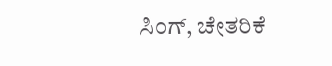ಸಿಂಗ್‌, ಚೇತರಿಕೆ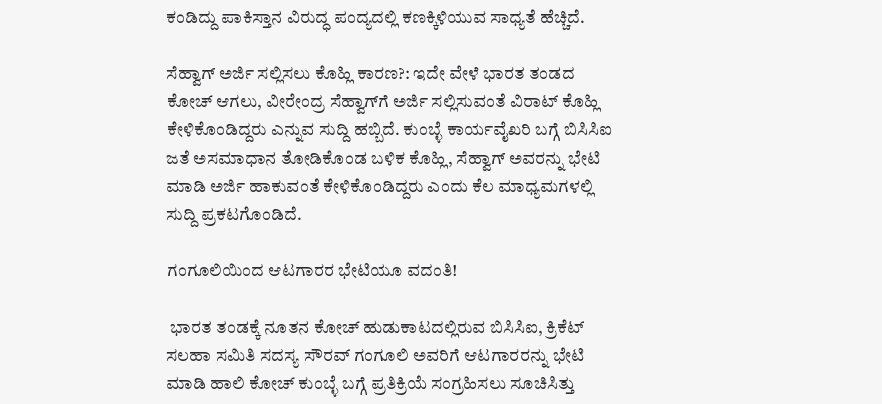ಕಂಡಿದ್ದು ಪಾಕಿಸ್ತಾನ ವಿರುದ್ಧ ಪಂದ್ಯದಲ್ಲಿ ಕಣಕ್ಕಿಳಿಯುವ ಸಾಧ್ಯತೆ ಹೆಚ್ಚಿದೆ.

ಸೆಹ್ವಾಗ್‌ ಅರ್ಜಿ ಸಲ್ಲಿಸಲು ಕೊಹ್ಲಿ ಕಾರಣ?: ಇದೇ ವೇಳೆ ಭಾರತ ತಂಡದ ಕೋಚ್‌ ಆಗಲು, ವೀರೇಂದ್ರ ಸೆಹ್ವಾಗ್‌ಗೆ ಅರ್ಜಿ ಸಲ್ಲಿಸುವಂತೆ ವಿರಾಟ್‌ ಕೊಹ್ಲಿ ಕೇಳಿಕೊಂಡಿದ್ದರು ಎನ್ನುವ ಸುದ್ದಿ ಹಬ್ಬಿದೆ. ಕುಂಬ್ಳೆ ಕಾರ್ಯವೈಖರಿ ಬಗ್ಗೆ ಬಿಸಿಸಿಐ ಜತೆ ಅಸಮಾಧಾನ ತೋಡಿಕೊಂಡ ಬಳಿಕ ಕೊಹ್ಲಿ, ಸೆಹ್ವಾಗ್‌ ಅವರನ್ನು ಭೇಟಿ ಮಾಡಿ ಅರ್ಜಿ ಹಾಕುವಂತೆ ಕೇಳಿಕೊಂಡಿದ್ದರು ಎಂದು ಕೆಲ ಮಾಧ್ಯಮಗಳಲ್ಲಿ ಸುದ್ದಿ ಪ್ರಕಟಗೊಂಡಿದೆ.

ಗಂಗೂಲಿಯಿಂದ ಆಟಗಾರರ ಭೇಟಿಯೂ ವದಂತಿ!

 ಭಾರತ ತಂಡಕ್ಕೆ ನೂತನ ಕೋಚ್‌ ಹುಡುಕಾಟದಲ್ಲಿರುವ ಬಿಸಿಸಿಐ, ಕ್ರಿಕೆಟ್‌ ಸಲಹಾ ಸಮಿತಿ ಸದಸ್ಯ ಸೌರವ್‌ ಗಂಗೂಲಿ ಅವರಿಗೆ ಆಟಗಾರರನ್ನು ಭೇಟಿ ಮಾಡಿ ಹಾಲಿ ಕೋಚ್‌ ಕುಂಬ್ಳೆ ಬಗ್ಗೆ ಪ್ರತಿಕ್ರಿಯೆ ಸಂಗ್ರಹಿಸಲು ಸೂಚಿಸಿತ್ತು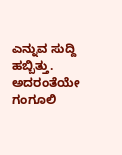ಎನ್ನುವ ಸುದ್ದಿ ಹಬ್ಬಿತ್ತು. ಅದರಂತೆಯೇ ಗಂಗೂಲಿ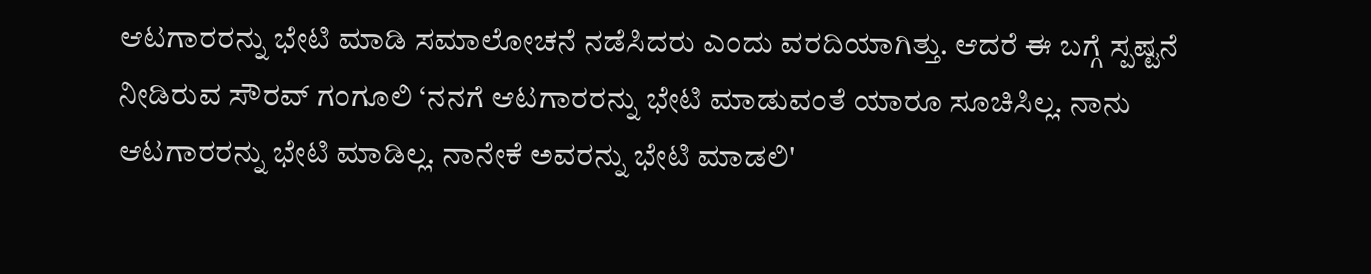ಆಟಗಾರರನ್ನು ಭೇಟಿ ಮಾಡಿ ಸಮಾಲೋಚನೆ ನಡೆಸಿದರು ಎಂದು ವರದಿಯಾಗಿತ್ತು. ಆದರೆ ಈ ಬಗ್ಗೆ ಸ್ಪಷ್ಟನೆ ನೀಡಿರುವ ಸೌರವ್‌ ಗಂಗೂಲಿ ‘ನನಗೆ ಆಟಗಾರರನ್ನು ಭೇಟಿ ಮಾಡುವಂತೆ ಯಾರೂ ಸೂಚಿಸಿಲ್ಲ. ನಾನು ಆಟಗಾರರನ್ನು ಭೇಟಿ ಮಾಡಿಲ್ಲ. ನಾನೇಕೆ ಅವರನ್ನು ಭೇಟಿ ಮಾಡಲಿ'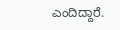ಎಂದಿದ್ದಾರೆ.